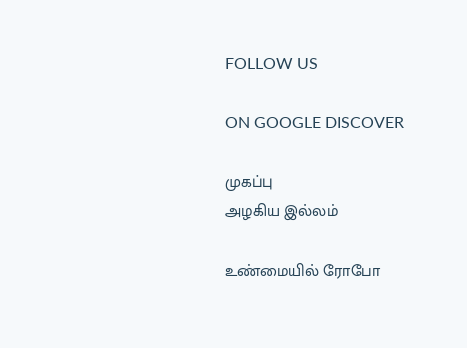FOLLOW US

ON GOOGLE DISCOVER

முகப்பு
அழகிய இல்லம்

உண்மையில் ரோபோ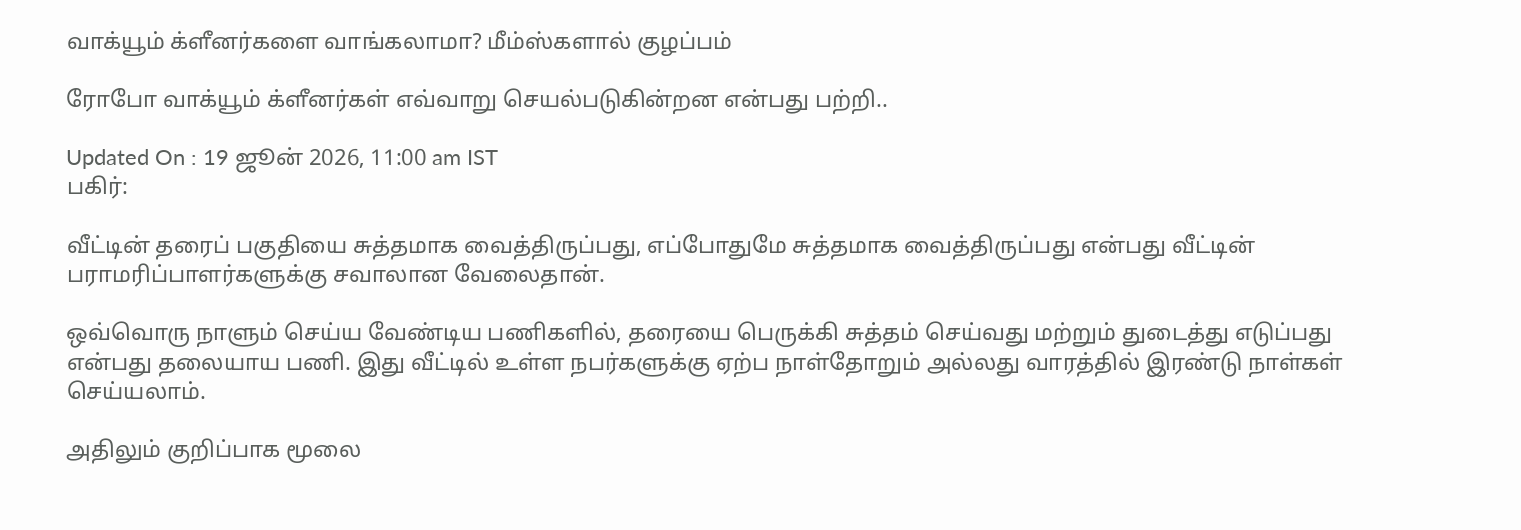வாக்யூம் க்ளீனர்களை வாங்கலாமா? மீம்ஸ்களால் குழப்பம்

ரோபோ வாக்யூம் க்ளீனர்கள் எவ்வாறு செயல்படுகின்றன என்பது பற்றி..

Updated On : 19 ஜூன் 2026, 11:00 am IST
பகிர்:

வீட்டின் தரைப் பகுதியை சுத்தமாக வைத்திருப்பது, எப்போதுமே சுத்தமாக வைத்திருப்பது என்பது வீட்டின் பராமரிப்பாளர்களுக்கு சவாலான வேலைதான்.

ஒவ்வொரு நாளும் செய்ய வேண்டிய பணிகளில், தரையை பெருக்கி சுத்தம் செய்வது மற்றும் துடைத்து எடுப்பது என்பது தலையாய பணி. இது வீட்டில் உள்ள நபர்களுக்கு ஏற்ப நாள்தோறும் அல்லது வாரத்தில் இரண்டு நாள்கள் செய்யலாம்.

அதிலும் குறிப்பாக மூலை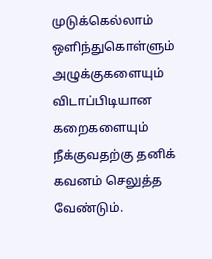முடுக்கெல்லாம் ஒளிந்துகொள்ளும் அழுக்குகளையும் விடாப்பிடியான கறைகளையும் நீக்குவதற்கு தனிக் கவனம் செலுத்த வேண்டும்.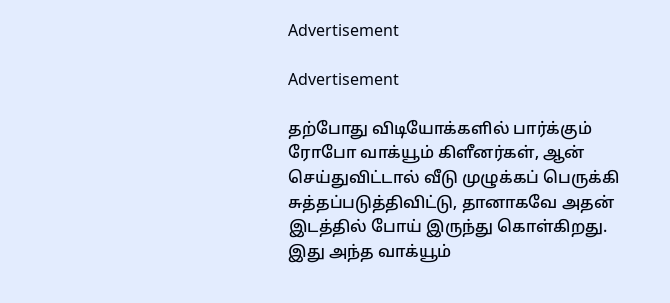Advertisement

Advertisement

தற்போது விடியோக்களில் பார்க்கும் ரோபோ வாக்யூம் கிளீனர்கள், ஆன் செய்துவிட்டால் வீடு முழுக்கப் பெருக்கி சுத்தப்படுத்திவிட்டு, தானாகவே அதன் இடத்தில் போய் இருந்து கொள்கிறது. இது அந்த வாக்யூம்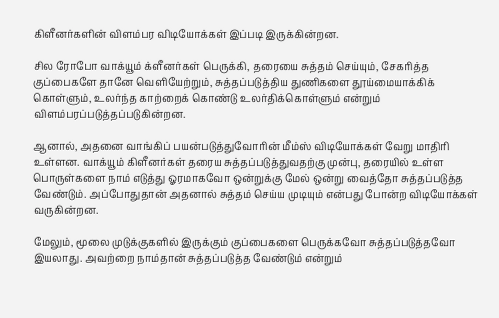கிளீனர்களின் விளம்பர விடியோக்கள் இப்படி இருக்கின்றன.

சில ரோபோ வாக்யூம் க்ளீனர்கள் பெருக்கி, தரையை சுத்தம் செய்யும், சேகரித்த குப்பைகளே தானே வெளியேற்றும், சுத்தப்படுத்திய துணிகளை தூய்மையாக்கிக் கொள்ளும், உலர்ந்த காற்றைக் கொண்டு உலர்திக்கொள்ளும் என்றும் விளம்பரப்படுத்தப்படுகின்றன.

ஆனால், அதனை வாங்கிப் பயன்படுத்துவோரின் மீம்ஸ் விடியோக்கள் வேறு மாதிரி உள்ளன. வாக்யூம் கிளீனர்கள் தரைய சுத்தப்படுத்துவதற்கு முன்பு, தரையில் உள்ள பொருள்களை நாம் எடுத்து ஓரமாகவோ ஒன்றுக்கு மேல் ஒன்று வைத்தோ சுத்தப்படுத்த வேண்டும். அப்போதுதான் அதனால் சுத்தம் செய்ய முடியும் என்பது போன்ற விடியோக்கள் வருகின்றன.

மேலும், மூலை முடுக்குகளில் இருக்கும் குப்பைகளை பெருக்கவோ சுத்தப்படுத்தவோ இயலாது. அவற்றை நாம்தான் சுத்தப்படுத்த வேண்டும் என்றும்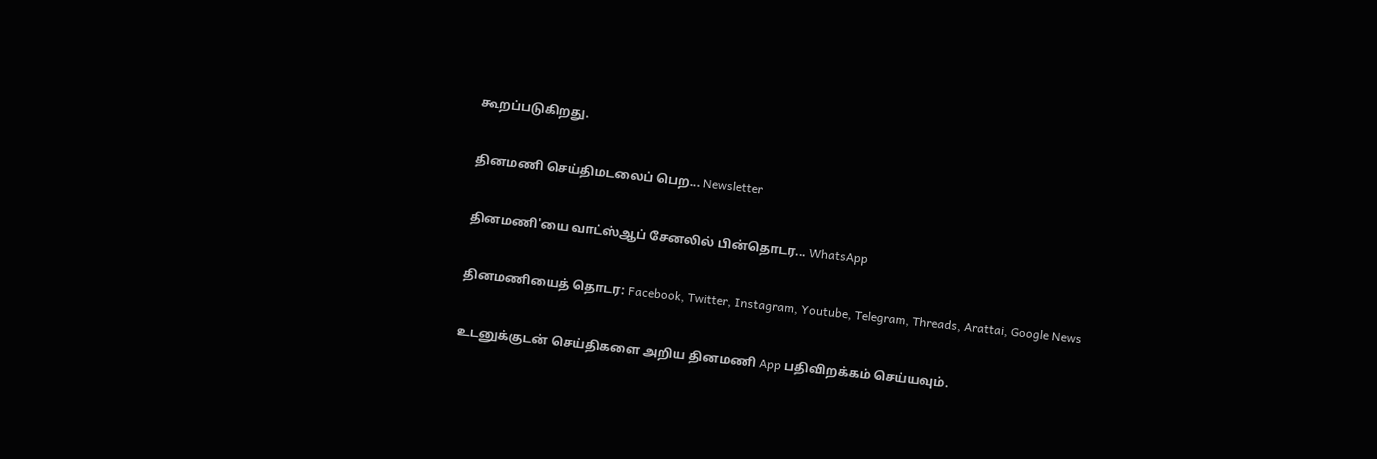கூறப்படுகிறது.

தினமணி செய்திமடலைப் பெற... Newsletter

தினமணி'யை வாட்ஸ்ஆப் சேனலில் பின்தொடர... WhatsApp

தினமணியைத் தொடர: Facebook, Twitter, Instagram, Youtube, Telegram, Threads, Arattai, Google News

உடனுக்குடன் செய்திகளை அறிய தினமணி App பதிவிறக்கம் செய்யவும்.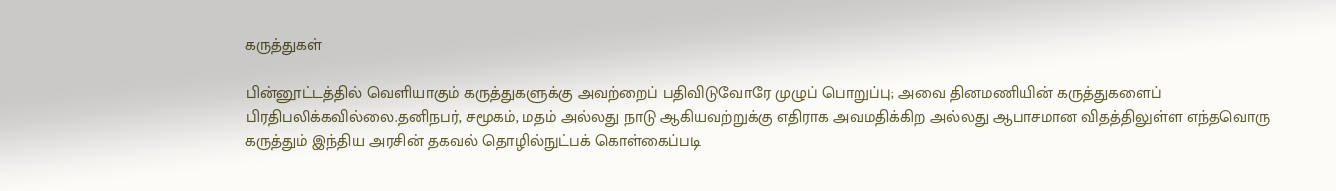கருத்துகள்

பின்னூட்டத்தில் வெளியாகும் கருத்துகளுக்கு அவற்றைப் பதிவிடுவோரே முழுப் பொறுப்பு; அவை தினமணியின் கருத்துகளைப் பிரதிபலிக்கவில்லை.தனிநபர், சமூகம், மதம் அல்லது நாடு ஆகியவற்றுக்கு எதிராக அவமதிக்கிற அல்லது ஆபாசமான விதத்திலுள்ள எந்தவொரு கருத்தும் இந்திய அரசின் தகவல் தொழில்நுட்பக் கொள்கைப்படி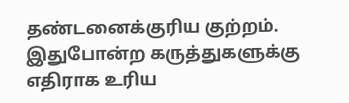தண்டனைக்குரிய குற்றம். இதுபோன்ற கருத்துகளுக்கு எதிராக உரிய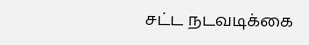சட்ட நடவடிக்கை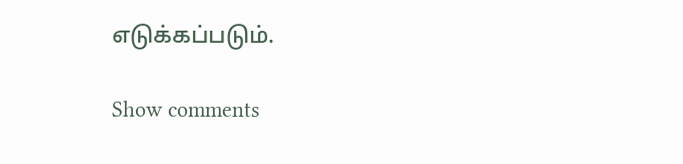எடுக்கப்படும்.

Show comments